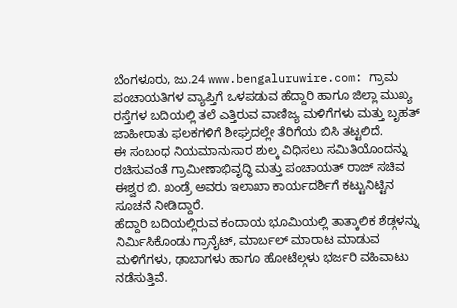ಬೆಂಗಳೂರು, ಜು.24 www.bengaluruwire.com: ಗ್ರಾಮ ಪಂಚಾಯತಿಗಳ ವ್ಯಾಪ್ತಿಗೆ ಒಳಪಡುವ ಹೆದ್ದಾರಿ ಹಾಗೂ ಜಿಲ್ಲಾ ಮುಖ್ಯ ರಸ್ತೆಗಳ ಬದಿಯಲ್ಲಿ ತಲೆ ಎತ್ತಿರುವ ವಾಣಿಜ್ಯ ಮಳಿಗೆಗಳು ಮತ್ತು ಬೃಹತ್ ಜಾಹೀರಾತು ಫಲಕಗಳಿಗೆ ಶೀಘ್ರದಲ್ಲೇ ತೆರಿಗೆಯ ಬಿಸಿ ತಟ್ಟಲಿದೆ.
ಈ ಸಂಬಂಧ ನಿಯಮಾನುಸಾರ ಶುಲ್ಕ ವಿಧಿಸಲು ಸಮಿತಿಯೊಂದನ್ನು ರಚಿಸುವಂತೆ ಗ್ರಾಮೀಣಾಭಿವೃದ್ಧಿ ಮತ್ತು ಪಂಚಾಯತ್ ರಾಜ್ ಸಚಿವ ಈಶ್ವರ ಬಿ. ಖಂಡ್ರೆ ಅವರು ಇಲಾಖಾ ಕಾರ್ಯದರ್ಶಿಗೆ ಕಟ್ಟುನಿಟ್ಟಿನ ಸೂಚನೆ ನೀಡಿದ್ದಾರೆ.
ಹೆದ್ದಾರಿ ಬದಿಯಲ್ಲಿರುವ ಕಂದಾಯ ಭೂಮಿಯಲ್ಲಿ ತಾತ್ಕಾಲಿಕ ಶೆಡ್ಗಳನ್ನು ನಿರ್ಮಿಸಿಕೊಂಡು ಗ್ರಾನೈಟ್, ಮಾರ್ಬಲ್ ಮಾರಾಟ ಮಾಡುವ ಮಳಿಗೆಗಳು, ಢಾಬಾಗಳು ಹಾಗೂ ಹೋಟೆಲ್ಗಳು ಭರ್ಜರಿ ವಹಿವಾಟು ನಡೆಸುತ್ತಿವೆ.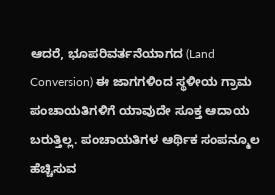ಆದರೆ, ಭೂಪರಿವರ್ತನೆಯಾಗದ (Land Conversion) ಈ ಜಾಗಗಳಿಂದ ಸ್ಥಳೀಯ ಗ್ರಾಮ ಪಂಚಾಯತಿಗಳಿಗೆ ಯಾವುದೇ ಸೂಕ್ತ ಆದಾಯ ಬರುತ್ತಿಲ್ಲ. ಪಂಚಾಯತಿಗಳ ಆರ್ಥಿಕ ಸಂಪನ್ಮೂಲ ಹೆಚ್ಚಿಸುವ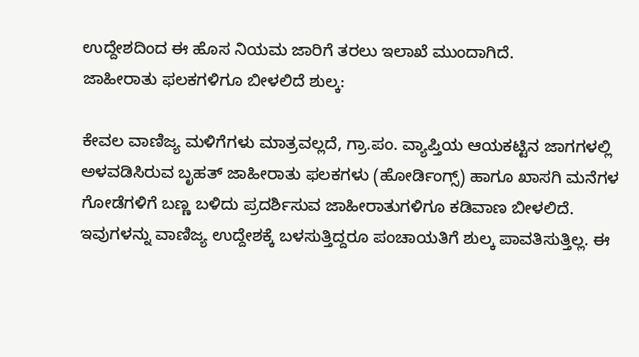ಉದ್ದೇಶದಿಂದ ಈ ಹೊಸ ನಿಯಮ ಜಾರಿಗೆ ತರಲು ಇಲಾಖೆ ಮುಂದಾಗಿದೆ.
ಜಾಹೀರಾತು ಫಲಕಗಳಿಗೂ ಬೀಳಲಿದೆ ಶುಲ್ಕ:

ಕೇವಲ ವಾಣಿಜ್ಯ ಮಳಿಗೆಗಳು ಮಾತ್ರವಲ್ಲದೆ, ಗ್ರಾ.ಪಂ. ವ್ಯಾಪ್ತಿಯ ಆಯಕಟ್ಟಿನ ಜಾಗಗಳಲ್ಲಿ ಅಳವಡಿಸಿರುವ ಬೃಹತ್ ಜಾಹೀರಾತು ಫಲಕಗಳು (ಹೋರ್ಡಿಂಗ್ಸ್) ಹಾಗೂ ಖಾಸಗಿ ಮನೆಗಳ ಗೋಡೆಗಳಿಗೆ ಬಣ್ಣ ಬಳಿದು ಪ್ರದರ್ಶಿಸುವ ಜಾಹೀರಾತುಗಳಿಗೂ ಕಡಿವಾಣ ಬೀಳಲಿದೆ.
ಇವುಗಳನ್ನು ವಾಣಿಜ್ಯ ಉದ್ದೇಶಕ್ಕೆ ಬಳಸುತ್ತಿದ್ದರೂ ಪಂಚಾಯತಿಗೆ ಶುಲ್ಕ ಪಾವತಿಸುತ್ತಿಲ್ಲ. ಈ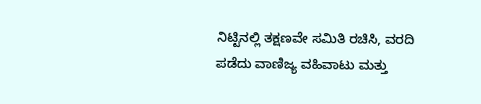ನಿಟ್ಟಿನಲ್ಲಿ ತಕ್ಷಣವೇ ಸಮಿತಿ ರಚಿಸಿ, ವರದಿ ಪಡೆದು ವಾಣಿಜ್ಯ ವಹಿವಾಟು ಮತ್ತು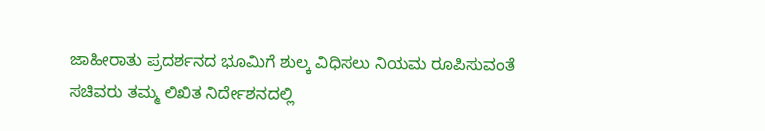ಜಾಹೀರಾತು ಪ್ರದರ್ಶನದ ಭೂಮಿಗೆ ಶುಲ್ಕ ವಿಧಿಸಲು ನಿಯಮ ರೂಪಿಸುವಂತೆ ಸಚಿವರು ತಮ್ಮ ಲಿಖಿತ ನಿರ್ದೇಶನದಲ್ಲಿ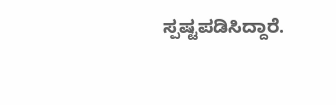ಸ್ಪಷ್ಟಪಡಿಸಿದ್ದಾರೆ.